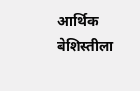आर्थिक बेशिस्तीला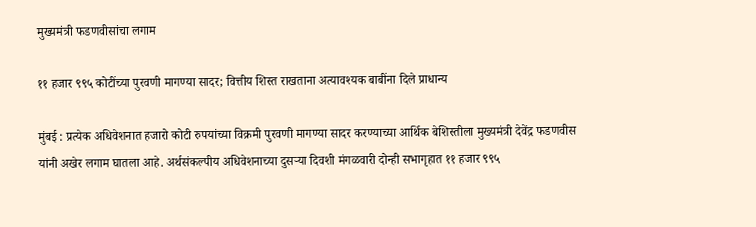मुख्यमंत्री फडणवीसांचा लगाम

११ हजार ९९५ कोटींच्या पुरवणी मागण्या सादर; वित्तीय शिस्त राखताना अत्यावश्यक बाबींना दिले प्राधान्य

मुंबई : प्रत्येक अधिवेशनात हजारो कोटी रुपयांच्या विक्रमी पुरवणी मागण्या सादर करण्याच्या आर्थिक बेशिस्तीला मुख्यमंत्री देवेंद्र फडणवीस यांनी अखेर लगाम घातला आहे. अर्थसंकल्पीय अधिवेशनाच्या दुसऱ्या दिवशी मंगळवारी दोन्ही सभागृहात ११ हजार ९९५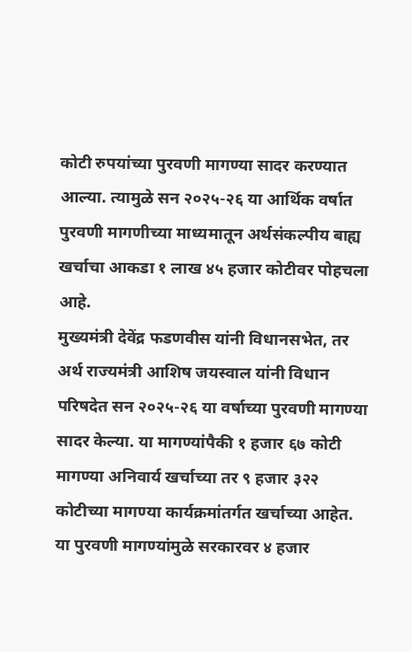कोटी रुपयांच्या पुरवणी मागण्या सादर करण्यात आल्या. त्यामुळे सन २०२५-२६ या आर्थिक वर्षात पुरवणी मागणीच्या माध्यमातून अर्थसंकल्पीय बाह्य खर्चाचा आकडा १ लाख ४५ हजार कोटीवर पोहचला आहे.
मुख्यमंत्री देवेंद्र फडणवीस यांनी विधानसभेत, तर अर्थ राज्यमंत्री आशिष जयस्वाल यांनी विधान परिषदेत सन २०२५-२६ या वर्षाच्या पुरवणी मागण्या सादर केल्या. या मागण्यांपैकी १ हजार ६७ कोटी मागण्या अनिवार्य खर्चाच्या तर ९ हजार ३२२ कोटीच्या मागण्या कार्यक्रमांतर्गत खर्चाच्या आहेत. या पुरवणी मागण्यांमुळे सरकारवर ४ हजार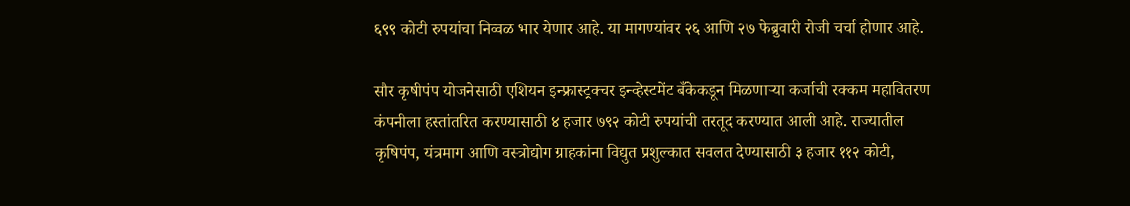६९९ कोटी रुपयांचा निव्वळ भार येणार आहे. या मागण्यांवर २६ आणि २७ फेब्रुवारी रोजी चर्चा होणार आहे.

सौर कृषीपंप योजनेसाठी एशियन इन्फ्रास्ट्रक्चर इन्व्हेस्टमेंट बँकेकडून मिळणाऱ्या कर्जाची रक्कम महावितरण कंपनीला हस्तांतरित करण्यासाठी ४ हजार ७९२ कोटी रुपयांची तरतूद करण्यात आली आहे. राज्यातील कृषिपंप, यंत्रमाग आणि वस्त्रोद्योग ग्राहकांना विद्युत प्रशुल्कात सवलत देण्यासाठी ३ हजार ११२ कोटी,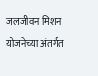जलजीवन मिशन योजनेच्या अंतर्गत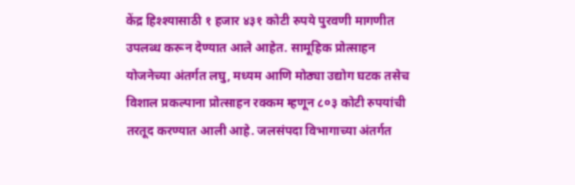केंद्र हिश्श्यासाठी १ हजार ४३१ कोटी रुपये पुरवणी मागणीत उपलब्ध करून देण्यात आले आहेत. सामूहिक प्रोत्साहन योजनेच्या अंतर्गत लघु, मध्यम आणि मोठ्या उद्योग घटक तसेच विशाल प्रकल्पाना प्रोत्साहन रक्कम म्हणून ८०३ कोटी रुपयांची तरतूद करण्यात आली आहे. जलसंपदा विभागाच्या अंतर्गत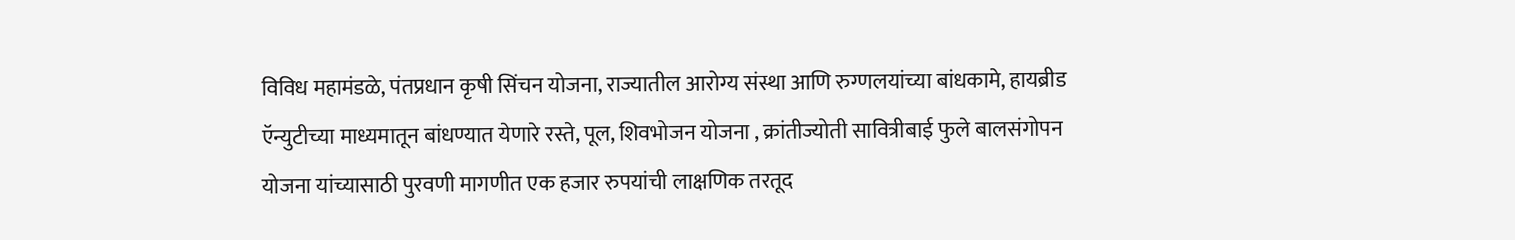विविध महामंडळे, पंतप्रधान कृषी सिंचन योजना, राज्यातील आरोग्य संस्था आणि रुग्णलयांच्या बांधकामे, हायब्रीड ऍन्युटीच्या माध्यमातून बांधण्यात येणारे रस्ते, पूल, शिवभोजन योजना , क्रांतीज्योती सावित्रीबाई फुले बालसंगोपन योजना यांच्यासाठी पुरवणी मागणीत एक हजार रुपयांची लाक्षणिक तरतूद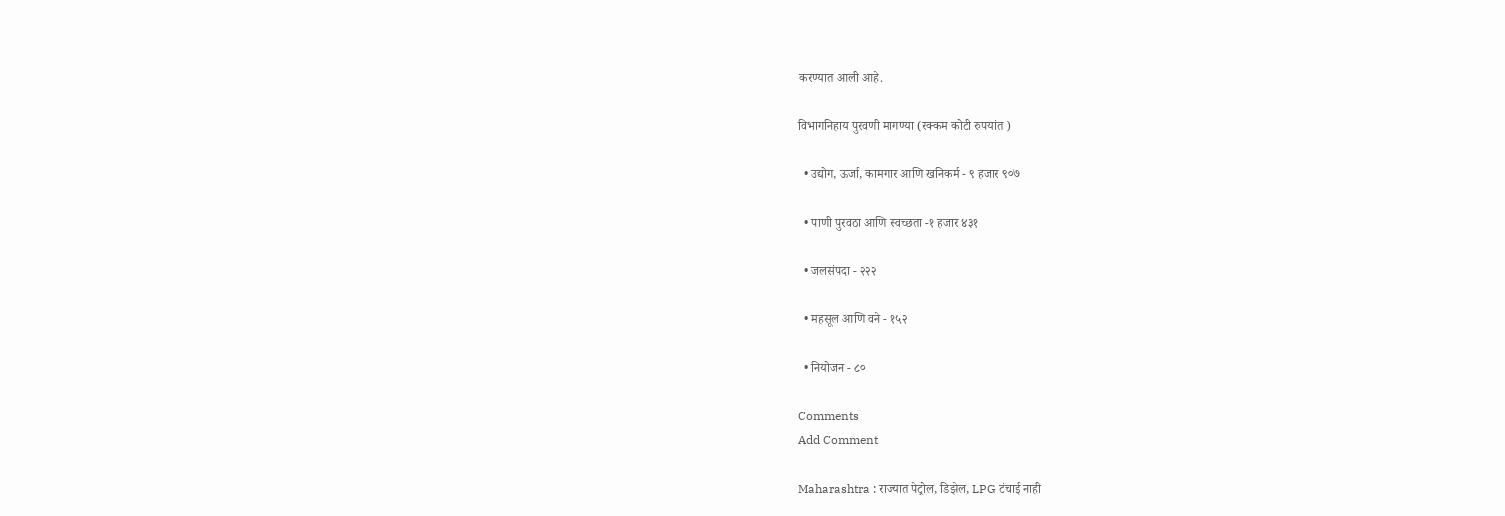करण्यात आली आहे.

विभागनिहाय पुरवणी मागण्या (रक्कम कोटी रुपयांत )

  • उद्योग, ऊर्जा, कामगार आणि खनिकर्म - ९ हजार ९०७

  • पाणी पुरवठा आणि स्वच्छता -१ हजार ४३१

  • जलसंपदा - २२२

  • महसूल आणि वने - १५२

  • नियोजन - ८०

Comments
Add Comment

Maharashtra : राज्यात पेट्रोल, डिझेल, LPG टंचाई नाही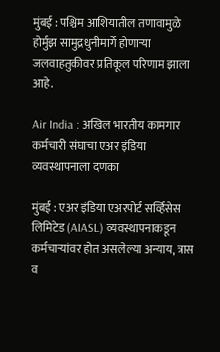मुंबई : पश्चिम आशियातील तणावामुळे होर्मुझ सामुद्रधुनीमार्गे होणाऱ्या जलवाहतुकीवर प्रतिकूल परिणाम झाला आहे.

Air India : अखिल भारतीय कामगार कर्मचारी संघाचा एअर इंडिया व्यवस्थापनाला दणका

मुंबई : एअर इंडिया एअरपोर्ट सर्व्हिसेस लिमिटेड (AIASL) व्यवस्थापनाकडून कर्मचाऱ्यांवर होत असलेल्या अन्याय, त्रास व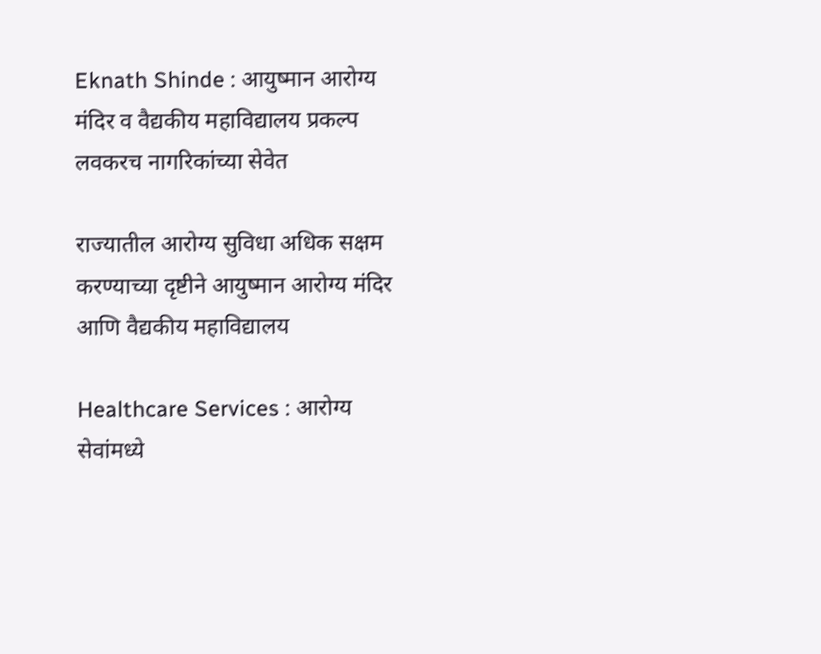Eknath Shinde : आयुष्मान आरोग्य मंदिर व वैद्यकीय महाविद्यालय प्रकल्प लवकरच नागरिकांच्या सेवेत

राज्यातील आरोग्य सुविधा अधिक सक्षम करण्याच्या दृष्टीने आयुष्मान आरोग्य मंदिर आणि वैद्यकीय महाविद्यालय

Healthcare Services : आरोग्य सेवांमध्ये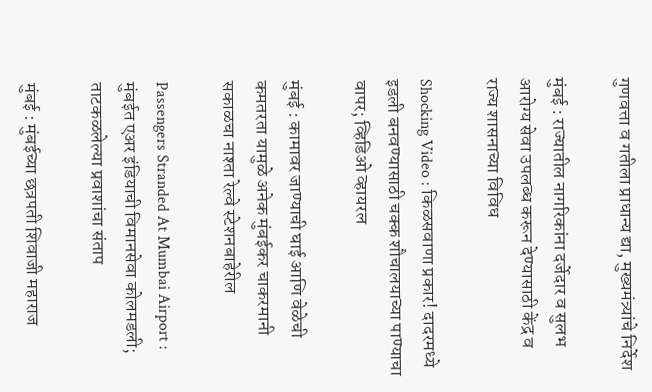गुणवत्ता व गतीला प्राधान्य द्या, मुख्यमंत्र्यांचे निर्देश

मुंबई : राज्यातील नागरिकांना दर्जेदार व सुलभ आरोग्य सेवा उपलब्ध करून देण्यासाठी केंद्र व राज्य शासनाच्या विविध

Shocking Video : किळसवाणा प्रकार! दादरमध्ये इडली बनवण्यासाठी चक्क शौचालयाच्या पाण्याचा वापर; व्हिडिओ व्हायरल

मुंबई : कामावर जाण्याची घाई आणि वेळेची कमतरता यामुळे अनेक मुंबईकर चाकरमानी सकाळचा नाश्ता रेल्वे स्टेशनबाहेरील

Passengers Stranded At Mumbai Airport : मुंबईत एअर इंडियाची विमानसेवा कोलमडली; ताटकळलेल्या प्रवाशांचा संताप

मुंबई : मुंबईच्या छत्रपती शिवाजी महाराज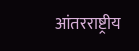आंतरराष्ट्रीय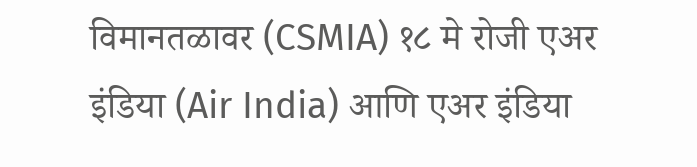विमानतळावर (CSMIA) १८ मे रोजी एअर इंडिया (Air India) आणि एअर इंडिया